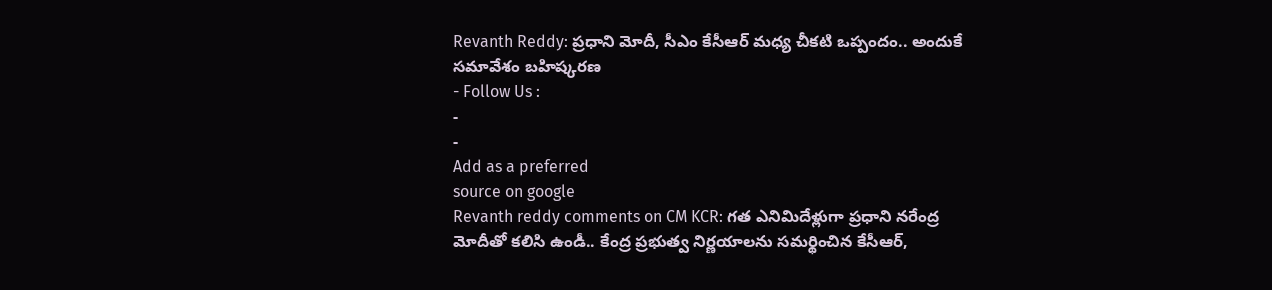Revanth Reddy: ప్రధాని మోదీ, సీఎం కేసీఆర్ మధ్య చీకటి ఒప్పందం.. అందుకే సమావేశం బహిష్కరణ
- Follow Us :
-
-
Add as a preferred
source on google
Revanth reddy comments on CM KCR: గత ఎనిమిదేళ్లుగా ప్రధాని నరేంద్ర మోదీతో కలిసి ఉండీ.. కేంద్ర ప్రభుత్వ నిర్ణయాలను సమర్థించిన కేసీఆర్,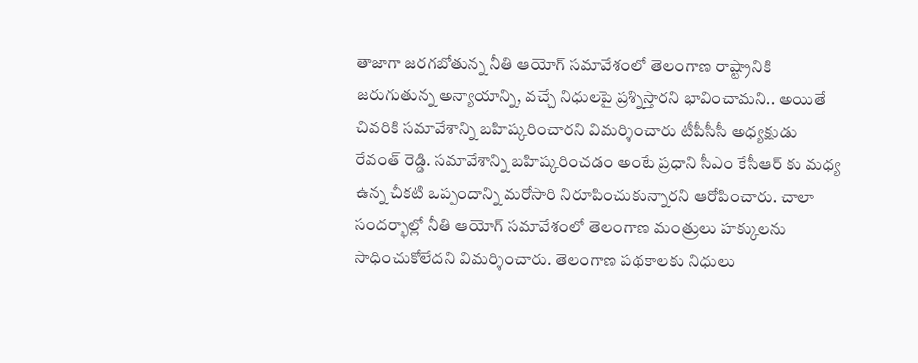తాజాగా జరగబోతున్న నీతి ఆయోగ్ సమావేశంలో తెలంగాణ రాష్ట్రానికి జరుగుతున్న అన్యాయాన్ని, వచ్చే నిధులపై ప్రశ్నిస్తారని భావించామని.. అయితే చివరికి సమావేశాన్ని బహిష్కరించారని విమర్శించారు టీపీసీసీ అధ్యక్షుడు రేవంత్ రెడ్డి. సమావేశాన్ని బహిష్కరించడం అంటే ప్రధాని సీఎం కేసీఆర్ కు మధ్య ఉన్న చీకటి ఒప్పందాన్ని మరోసారి నిరూపించుకున్నారని ఆరోపించారు. చాలా సందర్భాల్లో నీతి ఆయోగ్ సమావేశంలో తెలంగాణ మంత్రులు హక్కులను సాధించుకోలేదని విమర్శించారు. తెలంగాణ పథకాలకు నిధులు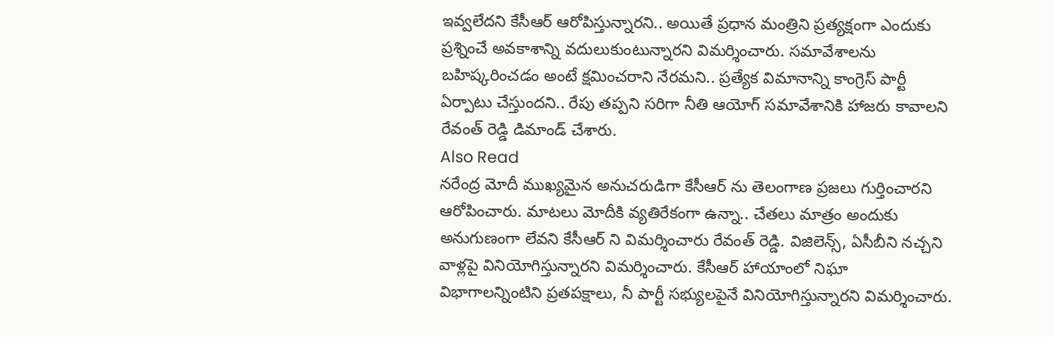ఇవ్వలేదని కేసీఆర్ ఆరోపిస్తున్నారని.. అయితే ప్రధాన మంత్రిని ప్రత్యక్షంగా ఎందుకు ప్రశ్నించే అవకాశాన్ని వదులుకుంటున్నారని విమర్శించారు. సమావేశాలను బహిష్కరించడం అంటే క్షమించరాని నేరమని.. ప్రత్యేక విమానాన్ని కాంగ్రెస్ పార్టీ ఏర్పాటు చేస్తుందని.. రేపు తప్పని సరిగా నీతి ఆయోగ్ సమావేశానికి హాజరు కావాలని రేవంత్ రెడ్డి డిమాండ్ చేశారు.
Also Read
నరేంద్ర మోదీ ముఖ్యమైన అనుచరుడిగా కేసీఆర్ ను తెలంగాణ ప్రజలు గుర్తించారని ఆరోపించారు. మాటలు మోదీకి వ్యతిరేకంగా ఉన్నా.. చేతలు మాత్రం అందుకు అనుగుణంగా లేవని కేసీఆర్ ని విమర్శించారు రేవంత్ రెడ్డి. విజిలెన్స్, ఏసీబీని నచ్చని వాళ్లపై వినియోగిస్తున్నారని విమర్శించారు. కేసీఆర్ హాయాంలో నిఘా విభాగాలన్నింటిని ప్రతపక్షాలు, నీ పార్టీ సభ్యులపైనే వినియోగిస్తున్నారని విమర్శించారు.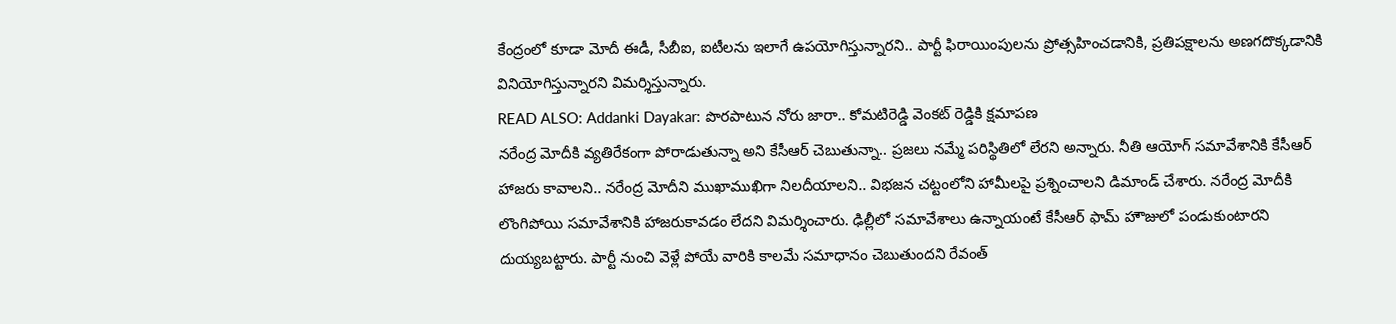కేంద్రంలో కూడా మోదీ ఈడీ, సీబీఐ, ఐటీలను ఇలాగే ఉపయోగిస్తున్నారని.. పార్టీ ఫిరాయింపులను ప్రోత్సహించడానికి, ప్రతిపక్షాలను అణగదొక్కడానికి వినియోగిస్తున్నారని విమర్శిస్తున్నారు.
READ ALSO: Addanki Dayakar: పొరపాటున నోరు జారా.. కోమటిరెడ్డి వెంకట్ రెడ్డికి క్షమాపణ
నరేంద్ర మోదీకి వ్యతిరేకంగా పోరాడుతున్నా అని కేసీఆర్ చెబుతున్నా.. ప్రజలు నమ్మే పరిస్థితిలో లేరని అన్నారు. నీతి ఆయోగ్ సమావేశానికి కేసీఆర్ హాజరు కావాలని.. నరేంద్ర మోదీని ముఖాముఖిగా నిలదీయాలని.. విభజన చట్టంలోని హామీలపై ప్రశ్నించాలని డిమాండ్ చేశారు. నరేంద్ర మోదీకి లొంగిపోయి సమావేశానికి హాజరుకావడం లేదని విమర్శించారు. ఢిల్లీలో సమావేశాలు ఉన్నాయంటే కేసీఆర్ ఫామ్ హౌజులో పండుకుంటారని దుయ్యబట్టారు. పార్టీ నుంచి వెళ్లే పోయే వారికి కాలమే సమాధానం చెబుతుందని రేవంత్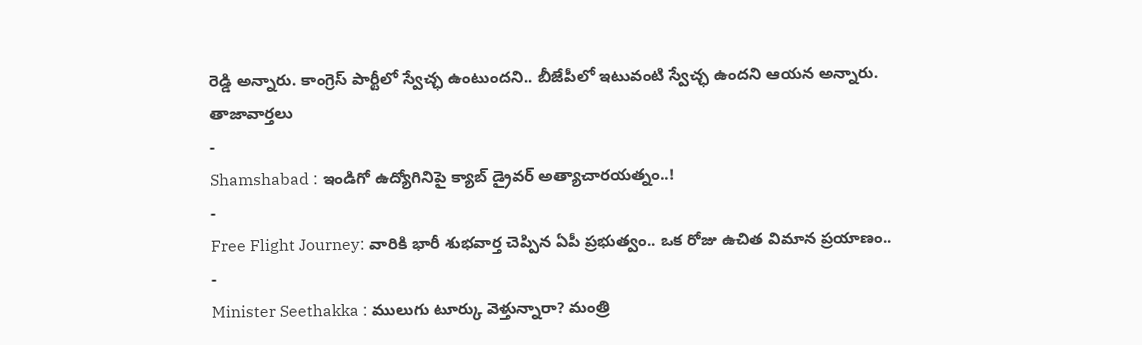రెడ్డి అన్నారు. కాంగ్రెస్ పార్టీలో స్వేచ్ఛ ఉంటుందని.. బీజేపీలో ఇటువంటి స్వేచ్ఛ ఉందని ఆయన అన్నారు.
తాజావార్తలు
-
Shamshabad : ఇండిగో ఉద్యోగినిపై క్యాబ్ డ్రైవర్ అత్యాచారయత్నం..!
-
Free Flight Journey: వారికి భారీ శుభవార్త చెప్పిన ఏపీ ప్రభుత్వం.. ఒక రోజు ఉచిత విమాన ప్రయాణం..
-
Minister Seethakka : ములుగు టూర్కు వెళ్తున్నారా? మంత్రి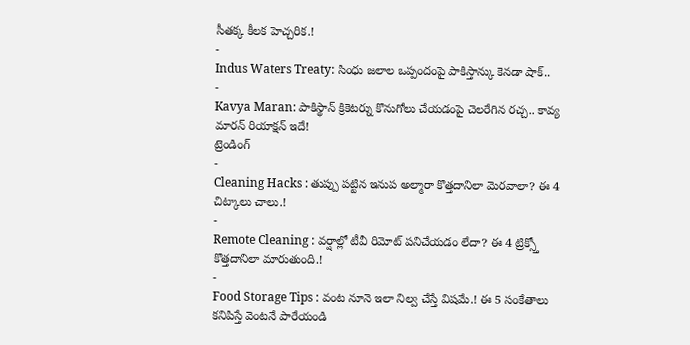సీతక్క కీలక హెచ్చరిక.!
-
Indus Waters Treaty: సింధు జలాల ఒప్పందంపై పాకిస్తాన్కు కెనడా షాక్..
-
Kavya Maran: పాకిస్థాన్ క్రికెటర్ను కొనుగోలు చేయడంపై చెలరేగిన రచ్చ.. కావ్య మారన్ రియాక్షన్ ఇదే!
ట్రెండింగ్
-
Cleaning Hacks : తుప్పు పట్టిన ఇనుప అల్మారా కొత్తదానిలా మెరవాలా? ఈ 4 చిట్కాలు చాలు.!
-
Remote Cleaning : వర్షాల్లో టీవీ రిమోట్ పనిచేయడం లేదా? ఈ 4 ట్రిక్స్తో కొత్తదానిలా మారుతుంది.!
-
Food Storage Tips : వంట నూనె ఇలా నిల్వ చేస్తే విషమే.! ఈ 5 సంకేతాలు కనిపిస్తే వెంటనే పారేయండి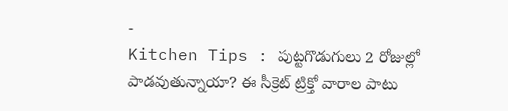-
Kitchen Tips : పుట్టగొడుగులు 2 రోజుల్లో పాడవుతున్నాయా? ఈ సీక్రెట్ ట్రిక్తో వారాల పాటు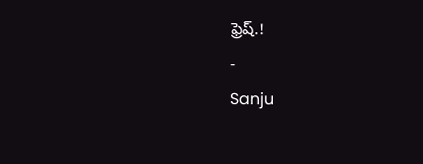ఫ్రెష్.!
-
Sanju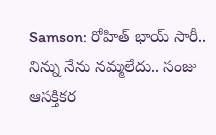Samson: రోహిత్ భాయ్ సారీ.. నిన్ను నేను నమ్మలేదు.. సంజు ఆసక్తికర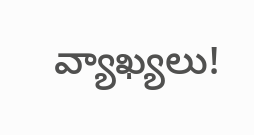వ్యాఖ్యలు!